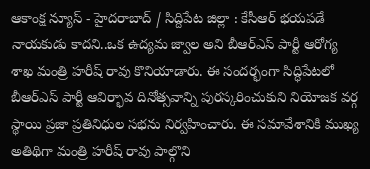ఆకాంక్ష న్యూస్ - హైదరాబాద్ / సిద్దిపేట జిల్లా : కేసీఆర్ భయపడే నాయకుడు కాదని..ఒక ఉద్యమ జ్వాల అని బీఆర్ఎస్ పార్టీ ఆరోగ్య శాఖ మంత్రి హరీష్ రావు కొనియాడారు. ఈ సందర్భంగా సిద్ధిపేటలో బీఆర్ఎస్ పార్టీ ఆవిర్భావ దినోత్సవాన్ని పురస్కరించుకుని నియోజక వర్గ స్థాయి ప్రజా ప్రతినిధుల సభను నిర్వహించారు. ఈ సమావేశానికి ముఖ్య అతిథిగా మంత్రి హరీష్ రావు పాల్గొని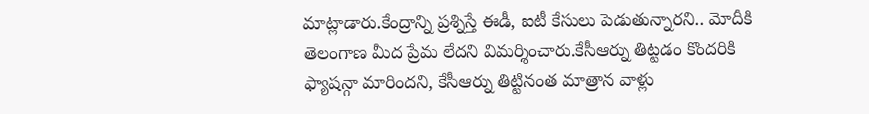మాట్లాడారు.కేంద్రాన్ని ప్రశ్నిస్తే ఈడీ, ఐటీ కేసులు పెడుతున్నారని.. మోదీకి తెలంగాణ మీద ప్రేమ లేదని విమర్శించారు.కేసీఆర్ను తిట్టడం కొందరికి ఫ్యాషన్గా మారిందని, కేసీఆర్ను తిట్టినంత మాత్రాన వాళ్లు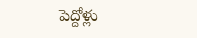పెద్దోళ్లు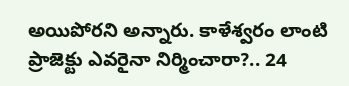అయిపోరని అన్నారు. కాళేశ్వరం లాంటి ప్రాజెక్టు ఎవరైనా నిర్మించారా?.. 24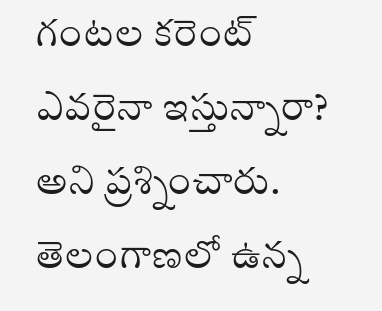గంటల కరెంట్ ఎవరైనా ఇస్తున్నారా? అని ప్రశ్నించారు. తెలంగాణలో ఉన్న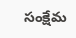సంక్షేమ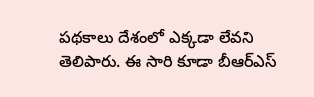పథకాలు దేశంలో ఎక్కడా లేవని తెలిపారు. ఈ సారి కూడా బీఆర్ఎస్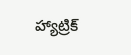హ్యాట్రిక్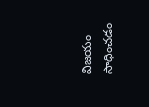విజయం సాధించడం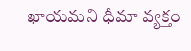ఖాయమని ధీమా వ్యక్తం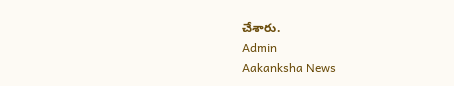చేశారు.
Admin
Aakanksha News